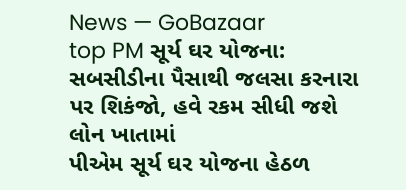News — GoBazaar
top PM સૂર્ય ઘર યોજના: સબસીડીના પૈસાથી જલસા કરનારા પર શિકંજો, હવે રકમ સીધી જશે લોન ખાતામાં
પીએમ સૂર્ય ઘર યોજના હેઠળ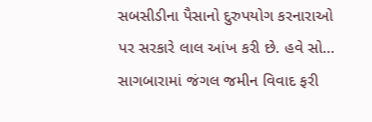સબસીડીના પૈસાનો દુરુપયોગ કરનારાઓ પર સરકારે લાલ આંખ કરી છે. હવે સો...
સાગબારામાં જંગલ જમીન વિવાદ ફરી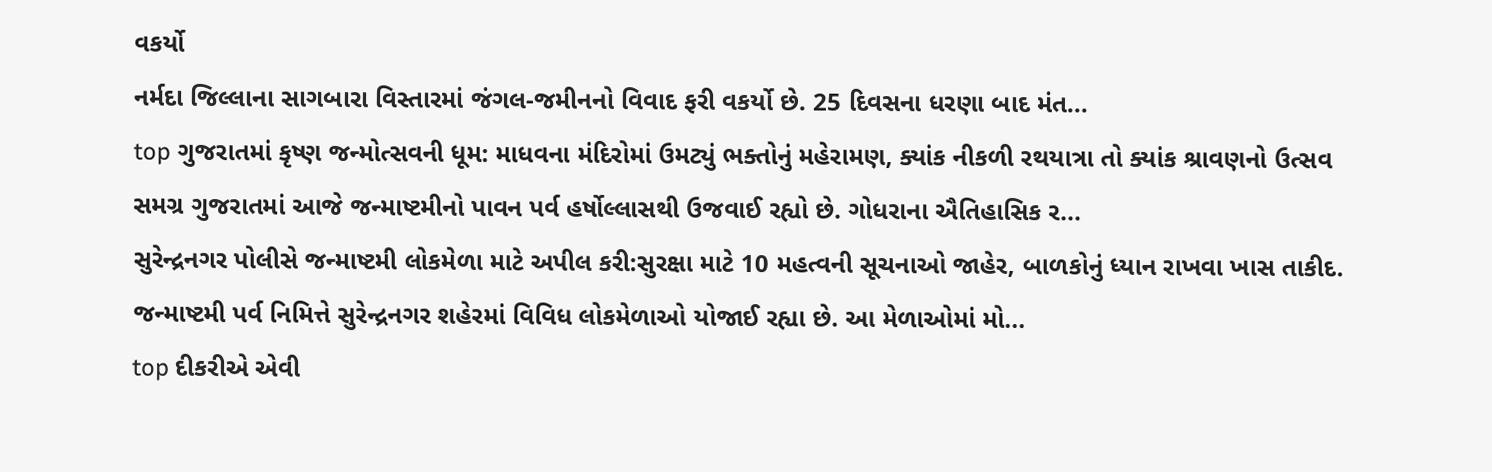વકર્યો
નર્મદા જિલ્લાના સાગબારા વિસ્તારમાં જંગલ-જમીનનો વિવાદ ફરી વકર્યો છે. 25 દિવસના ધરણા બાદ મંત...
top ગુજરાતમાં કૃષ્ણ જન્મોત્સવની ધૂમ: માધવના મંદિરોમાં ઉમટ્યું ભક્તોનું મહેરામણ, ક્યાંક નીકળી રથયાત્રા તો ક્યાંક શ્રાવણનો ઉત્સવ
સમગ્ર ગુજરાતમાં આજે જન્માષ્ટમીનો પાવન પર્વ હર્ષોલ્લાસથી ઉજવાઈ રહ્યો છે. ગોધરાના ઐતિહાસિક ર...
સુરેન્દ્રનગર પોલીસે જન્માષ્ટમી લોકમેળા માટે અપીલ કરી:સુરક્ષા માટે 10 મહત્વની સૂચનાઓ જાહેર, બાળકોનું ધ્યાન રાખવા ખાસ તાકીદ.
જન્માષ્ટમી પર્વ નિમિત્તે સુરેન્દ્રનગર શહેરમાં વિવિધ લોકમેળાઓ યોજાઈ રહ્યા છે. આ મેળાઓમાં મો...
top દીકરીએ એવી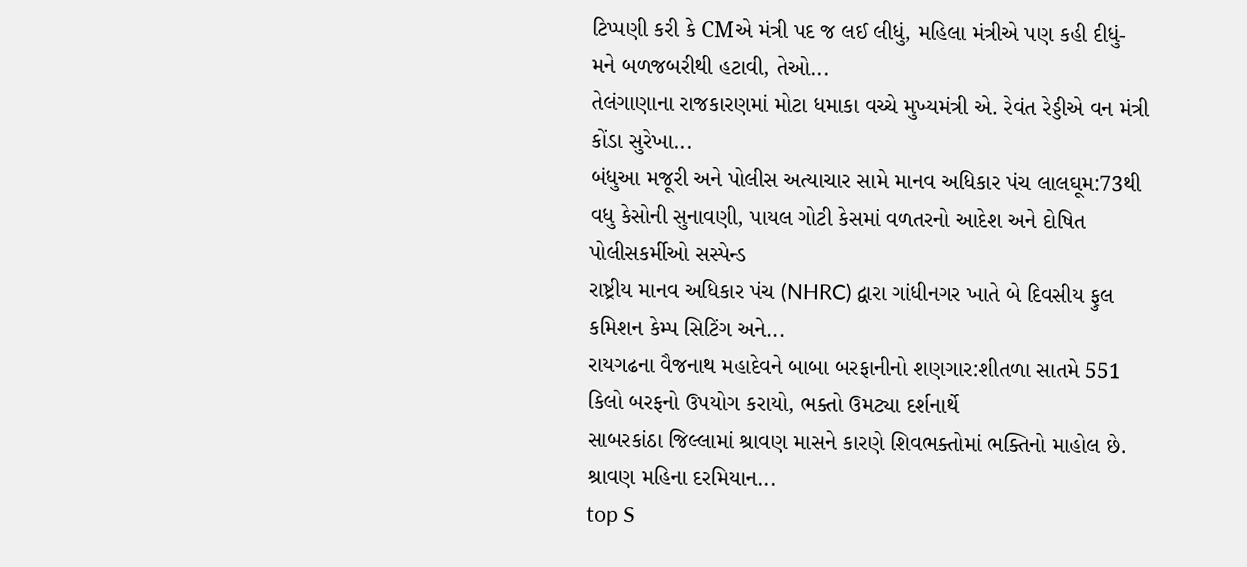ટિપ્પણી કરી કે CMએ મંત્રી પદ જ લઈ લીધું, મહિલા મંત્રીએ પણ કહી દીધું- મને બળજબરીથી હટાવી, તેઓ...
તેલંગાણાના રાજકારણમાં મોટા ધમાકા વચ્ચે મુખ્યમંત્રી એ. રેવંત રેડ્ડીએ વન મંત્રી કોંડા સુરેખા...
બંધુઆ મજૂરી અને પોલીસ અત્યાચાર સામે માનવ અધિકાર પંચ લાલઘૂમ:73થી વધુ કેસોની સુનાવણી, પાયલ ગોટી કેસમાં વળતરનો આદેશ અને દોષિત પોલીસકર્મીઓ સસ્પેન્ડ
રાષ્ટ્રીય માનવ અધિકાર પંચ (NHRC) દ્વારા ગાંધીનગર ખાતે બે દિવસીય ફુલ કમિશન કેમ્પ સિટિંગ અને...
રાયગઢના વૈજનાથ મહાદેવને બાબા બરફાનીનો શણગાર:શીતળા સાતમે 551 કિલો બરફનો ઉપયોગ કરાયો, ભક્તો ઉમટ્યા દર્શનાર્થે
સાબરકાંઠા જિલ્લામાં શ્રાવણ માસને કારણે શિવભક્તોમાં ભક્તિનો માહોલ છે. શ્રાવણ મહિના દરમિયાન...
top S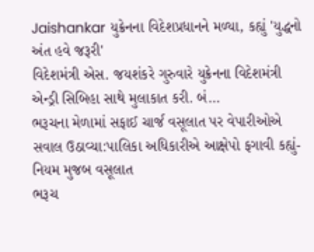Jaishankar યુક્રેનના વિદેશપ્રધાનને મળ્યા, કહ્યું 'યુદ્ધનો અંત હવે જરૂરી'
વિદેશમંત્રી એસ. જયશંકરે ગુરુવારે યુક્રેનના વિદેશમંત્રી એન્ડ્રી સિબિહા સાથે મુલાકાત કરી. બં...
ભરૂચના મેળામાં સફાઈ ચાર્જ વસૂલાત પર વેપારીઓએ સવાલ ઉઠાવ્યા:પાલિકા અધિકારીએ આક્ષેપો ફગાવી કહ્યું- નિયમ મુજબ વસૂલાત
ભરૂચ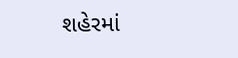શહેરમાં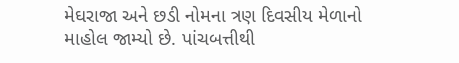મેઘરાજા અને છડી નોમના ત્રણ દિવસીય મેળાનો માહોલ જામ્યો છે. પાંચબત્તીથી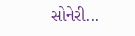સોનેરી...